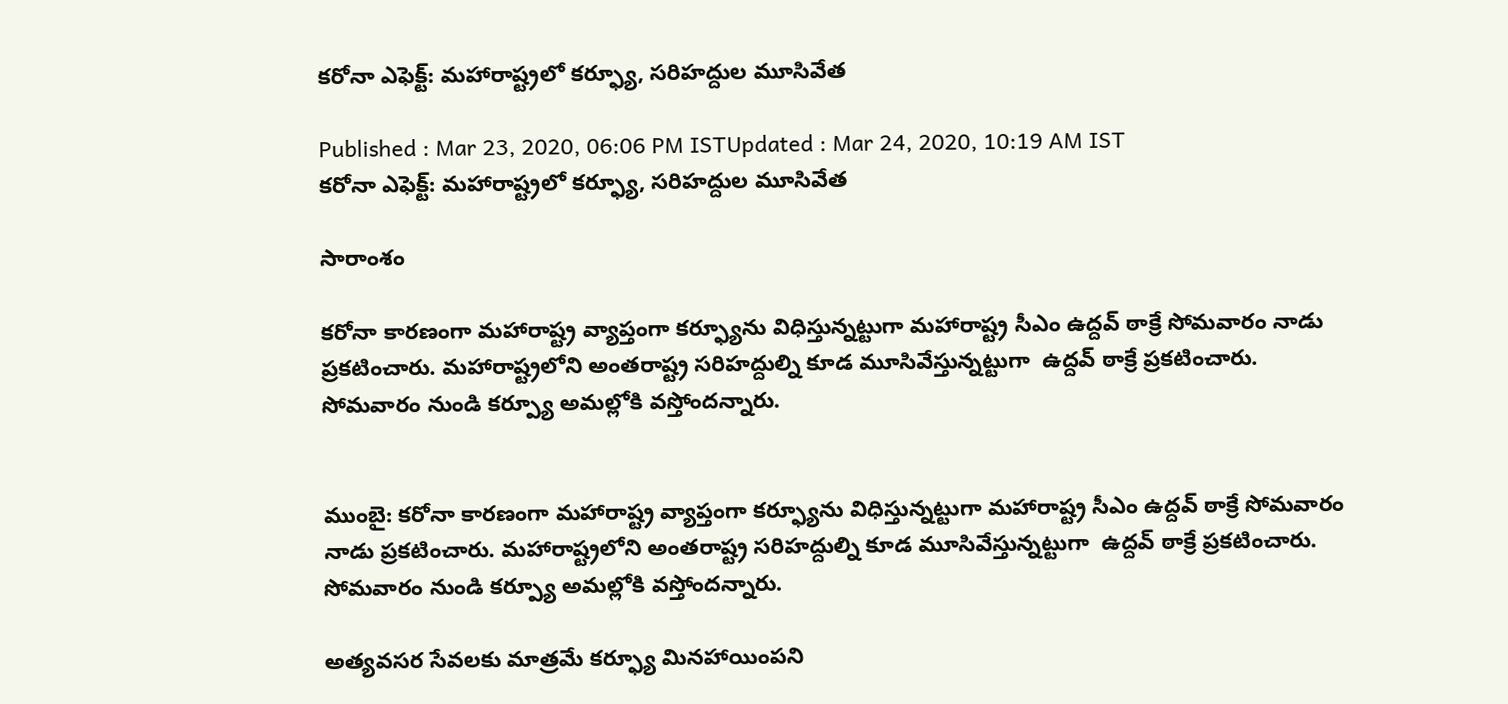కరోనా ఎఫెక్ట్: మహారాష్ట్రలో కర్ఫ్యూ, సరిహద్దుల మూసివేత

Published : Mar 23, 2020, 06:06 PM ISTUpdated : Mar 24, 2020, 10:19 AM IST
కరోనా ఎఫెక్ట్: మహారాష్ట్రలో కర్ఫ్యూ, సరిహద్దుల మూసివేత

సారాంశం

కరోనా కారణంగా మహారాష్ట్ర వ్యాప్తంగా కర్ఫ్యూను విధిస్తున్నట్టుగా మహారాష్ట్ర సీఎం ఉద్దవ్ ఠాక్రే సోమవారం నాడు ప్రకటించారు. మహారాష్ట్రలోని అంతరాష్ట్ర సరిహద్దుల్ని కూడ మూసివేస్తున్నట్టుగా  ఉద్దవ్ ఠాక్రే ప్రకటించారు. సోమవారం నుండి కర్ప్యూ అమల్లోకి వస్తోందన్నారు.


ముంబై: కరోనా కారణంగా మహారాష్ట్ర వ్యాప్తంగా కర్ఫ్యూను విధిస్తున్నట్టుగా మహారాష్ట్ర సీఎం ఉద్దవ్ ఠాక్రే సోమవారం నాడు ప్రకటించారు. మహారాష్ట్రలోని అంతరాష్ట్ర సరిహద్దుల్ని కూడ మూసివేస్తున్నట్టుగా  ఉద్దవ్ ఠాక్రే ప్రకటించారు. సోమవారం నుండి కర్ప్యూ అమల్లోకి వస్తోందన్నారు.

అత్యవసర సేవలకు మాత్రమే కర్ఫ్యూ మినహాయింపని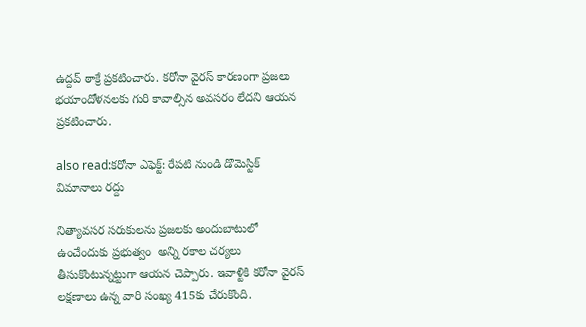ఉద్దవ్ ఠాక్రే ప్రకటించారు. కరోనా వైరస్ కారణంగా ప్రజలు భయాందోళనలకు గురి కావాల్సిన అవసరం లేదని ఆయన ప్రకటించారు.

also read:కరోనా ఎఫెక్ట్: రేపటి నుండి డొమెస్టిక్ విమానాలు రద్దు

నిత్యావసర సరుకులను ప్రజలకు అందుబాటులో ఉంచేందుకు ప్రభుత్వం  అన్ని రకాల చర్యలు తీసుకొంటున్నట్టుగా ఆయన చెప్పారు. ఇవాళ్టికి కరోనా వైరస్ లక్షణాలు ఉన్న వారి సంఖ్య 415కు చేరుకొంది.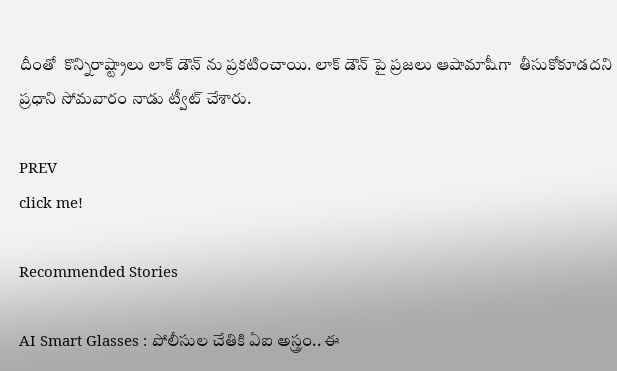దీంతో  కొన్నిరాష్ట్రాలు లాక్ డౌన్ ను ప్రకటించాయి. లాక్ డౌన్ పై ప్రజలు ఆషామాషీగా  తీసుకోకూడదని ప్రధాని సోమవారం నాడు ట్వీట్ చేశారు.

PREV
click me!

Recommended Stories

AI Smart Glasses : పోలీసుల చేతికి ఏఐ అస్త్రం.. ఈ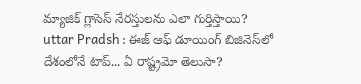మ్యాజిక్ గ్లాసెస్ నేరస్తులను ఎలా గుర్తిస్తాయి?
uttar Pradsh : ఈజ్ ఆఫ్ డూయింగ్ బిజినెస్‌లో దేశంలోనే టాప్... ఏ రాష్ట్రమో తెలుసా?